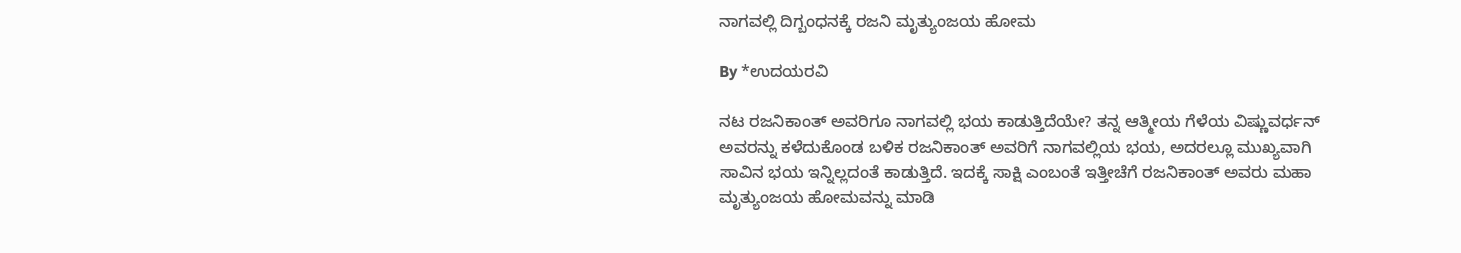ನಾಗವಲ್ಲಿ ದಿಗ್ಬಂಧನಕ್ಕೆ ರಜನಿ ಮೃತ್ಯುಂಜಯ ಹೋಮ

By *ಉದಯರವಿ

ನಟ ರಜನಿಕಾಂತ್ ಅವರಿಗೂ ನಾಗವಲ್ಲಿ ಭಯ ಕಾಡುತ್ತಿದೆಯೇ? ತನ್ನ ಆತ್ಮೀಯ ಗೆಳೆಯ ವಿಷ್ಣುವರ್ಧನ್ ಅವರನ್ನು ಕಳೆದುಕೊಂಡ ಬಳಿಕ ರಜನಿಕಾಂತ್ ಅವರಿಗೆ ನಾಗವಲ್ಲಿಯ ಭಯ, ಅದರಲ್ಲೂ ಮುಖ್ಯವಾಗಿ ಸಾವಿನ ಭಯ ಇನ್ನಿಲ್ಲದಂತೆ ಕಾಡುತ್ತಿದೆ. ಇದಕ್ಕೆ ಸಾಕ್ಷಿ ಎಂಬಂತೆ ಇತ್ತೀಚೆಗೆ ರಜನಿಕಾಂತ್ ಅವರು ಮಹಾ ಮೃತ್ಯುಂಜಯ ಹೋಮವನ್ನು ಮಾಡಿ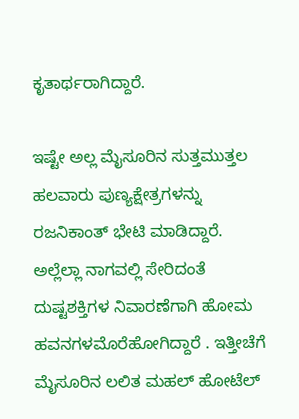ಕೃತಾರ್ಥರಾಗಿದ್ದಾರೆ.

ಇಷ್ಟೇ ಅಲ್ಲ ಮೈಸೂರಿನ ಸುತ್ತಮುತ್ತಲ ಹಲವಾರು ಪುಣ್ಯಕ್ಷೇತ್ರಗಳನ್ನು ರಜನಿಕಾಂತ್ ಭೇಟಿ ಮಾಡಿದ್ದಾರೆ. ಅಲ್ಲೆಲ್ಲಾ ನಾಗವಲ್ಲಿ ಸೇರಿದಂತೆ ದುಷ್ಟಶಕ್ತಿಗಳ ನಿವಾರಣೆಗಾಗಿ ಹೋಮ ಹವನಗಳಮೊರೆಹೋಗಿದ್ದಾರೆ . ಇತ್ತೀಚೆಗೆ ಮೈಸೂರಿನ ಲಲಿತ ಮಹಲ್ ಹೋಟೆಲ್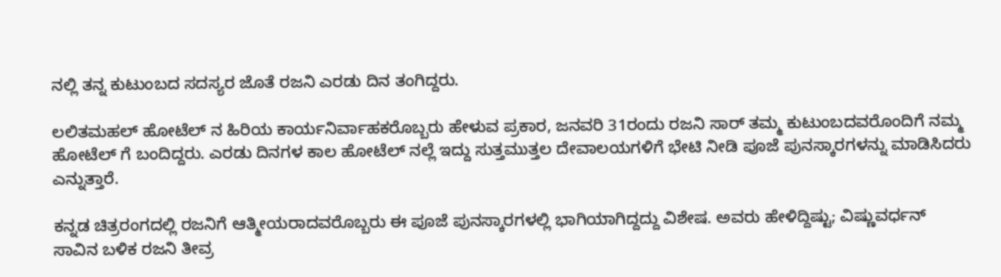ನಲ್ಲಿ ತನ್ನ ಕುಟುಂಬದ ಸದಸ್ಯರ ಜೊತೆ ರಜನಿ ಎರಡು ದಿನ ತಂಗಿದ್ದರು.

ಲಲಿತಮಹಲ್ ಹೋಟೆಲ್ ನ ಹಿರಿಯ ಕಾರ್ಯನಿರ್ವಾಹಕರೊಬ್ಬರು ಹೇಳುವ ಪ್ರಕಾರ, ಜನವರಿ 31ರಂದು ರಜನಿ ಸಾರ್ ತಮ್ಮ ಕುಟುಂಬದವರೊಂದಿಗೆ ನಮ್ಮ ಹೋಟೆಲ್ ಗೆ ಬಂದಿದ್ದರು. ಎರಡು ದಿನಗಳ ಕಾಲ ಹೋಟೆಲ್ ನಲ್ಲೆ ಇದ್ದು ಸುತ್ತಮುತ್ತಲ ದೇವಾಲಯಗಳಿಗೆ ಭೇಟಿ ನೀಡಿ ಪೂಜೆ ಪುನಸ್ಕಾರಗಳನ್ನು ಮಾಡಿಸಿದರು ಎನ್ನುತ್ತಾರೆ.

ಕನ್ನಡ ಚಿತ್ರರಂಗದಲ್ಲಿ ರಜನಿಗೆ ಆತ್ಮೀಯರಾದವರೊಬ್ಬರು ಈ ಪೂಜೆ ಪುನಸ್ಕಾರಗಳಲ್ಲಿ ಭಾಗಿಯಾಗಿದ್ದದ್ದು ವಿಶೇಷ. ಅವರು ಹೇಳಿದ್ದಿಷ್ಟು; ವಿಷ್ಣುವರ್ಧನ್ ಸಾವಿನ ಬಳಿಕ ರಜನಿ ತೀವ್ರ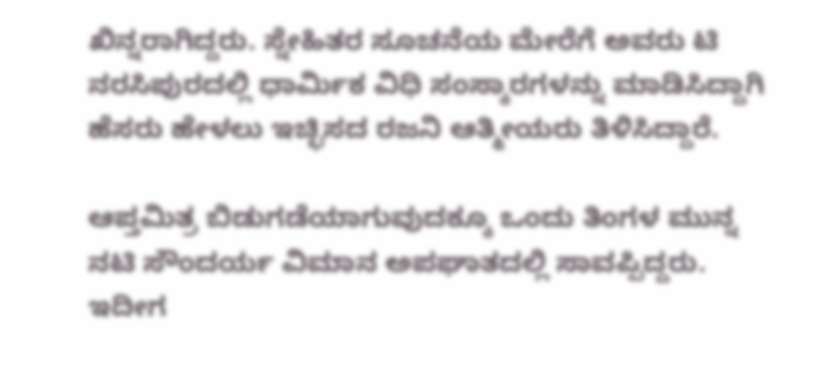ಖಿನ್ನರಾಗಿದ್ದರು. ಸ್ನೇಹಿತರ ಸೂಚನೆಯ ಮೇರೆಗೆ ಅವರು ಟಿ ನರಸಿಪುರದಲ್ಲಿ ಧಾರ್ಮಿಕ ವಿಧಿ ಸಂಸ್ಕಾರಗಳನ್ನು ಮಾಡಿಸಿದ್ದಾಗಿ ಹೆಸರು ಹೇಳಲು ಇಚ್ಛಿಸದ ರಜನಿ ಆತ್ಮೀಯರು ತಿಳಿಸಿದ್ದಾರೆ.

ಆಪ್ತಮಿತ್ರ ಬಿಡುಗಡೆಯಾಗುವುದಕ್ಕೂ ಒಂದು ತಿಂಗಳ ಮುನ್ನ ನಟಿ ಸೌಂದರ್ಯ ವಿಮಾನ ಅಪಘಾತದಲ್ಲಿ ಸಾವಪ್ಪಿದ್ದರು. ಇದೀಗ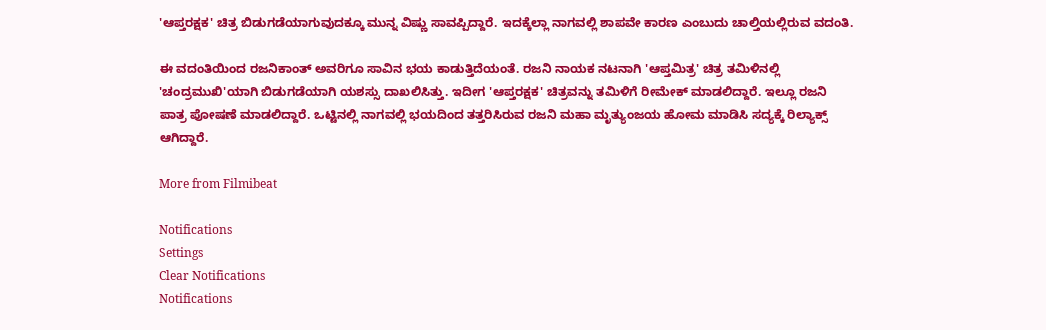'ಆಪ್ತರಕ್ಷಕ' ಚಿತ್ರ ಬಿಡುಗಡೆಯಾಗುವುದಕ್ಕೂ ಮುನ್ನ ವಿಷ್ಣು ಸಾವಪ್ಪಿದ್ದಾರೆ. ಇದಕ್ಕೆಲ್ಲಾ ನಾಗವಲ್ಲಿ ಶಾಪವೇ ಕಾರಣ ಎಂಬುದು ಚಾಲ್ತಿಯಲ್ಲಿರುವ ವದಂತಿ.

ಈ ವದಂತಿಯಿಂದ ರಜನಿಕಾಂತ್ ಅವರಿಗೂ ಸಾವಿನ ಭಯ ಕಾಡುತ್ತಿದೆಯಂತೆ. ರಜನಿ ನಾಯಕ ನಟನಾಗಿ 'ಆಪ್ತಮಿತ್ರ' ಚಿತ್ರ ತಮಿಳಿನಲ್ಲಿ 'ಚಂದ್ರಮುಖಿ'ಯಾಗಿ ಬಿಡುಗಡೆಯಾಗಿ ಯಶಸ್ಸು ದಾಖಲಿಸಿತ್ತು. ಇದೀಗ 'ಆಪ್ತರಕ್ಷಕ' ಚಿತ್ರವನ್ನು ತಮಿಳಿಗೆ ರೀಮೇಕ್ ಮಾಡಲಿದ್ದಾರೆ. ಇಲ್ಲೂ ರಜನಿ ಪಾತ್ರ ಪೋಷಣೆ ಮಾಡಲಿದ್ದಾರೆ. ಒಟ್ಟಿನಲ್ಲಿ ನಾಗವಲ್ಲಿ ಭಯದಿಂದ ತತ್ತರಿಸಿರುವ ರಜನಿ ಮಹಾ ಮೃತ್ಯುಂಜಯ ಹೋಮ ಮಾಡಿಸಿ ಸದ್ಯಕ್ಕೆ ರಿಲ್ಯಾಕ್ಸ್ ಆಗಿದ್ದಾರೆ.

More from Filmibeat

Notifications
Settings
Clear Notifications
Notifications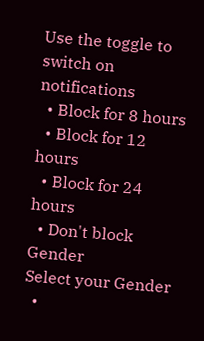Use the toggle to switch on notifications
  • Block for 8 hours
  • Block for 12 hours
  • Block for 24 hours
  • Don't block
Gender
Select your Gender
  •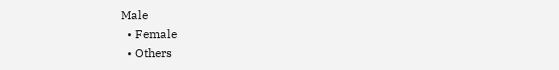Male
  • Female
  • Others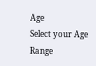Age
Select your Age Range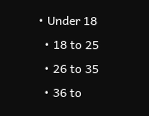• Under 18
  • 18 to 25
  • 26 to 35
  • 36 to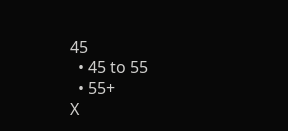45
  • 45 to 55
  • 55+
X